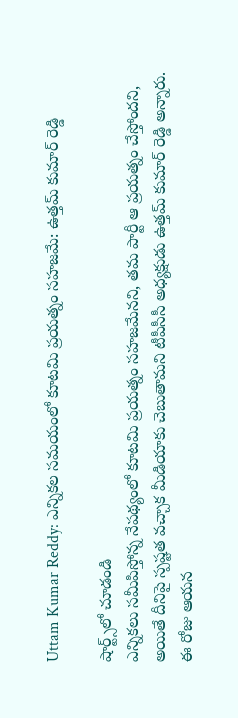Uttam Kumar Reddy: ఎన్నికల సమయంలో కూటమి ప్రయత్నం సహజమే: ఉత్తమ్‌ కుమార్‌ రెడ్డి

షార్ట్స్‌లో చూడండి
ఎన్నికలు స‌మీపిస్తోన్న నేప‌థ్యంలో కూటమి ప్రయత్నం సహజమేన‌ని, త‌మ పార్టీ ఆ ప్రయత్నం చేస్తోందని, అయితే దీనిపై స్ప‌ష్ట‌త వ‌చ్చాక మీడియాకు చెబుతామని టీపీసీసీ అధ్యక్షుడు ఉత్త‌మ్ కుమార్ రెడ్డి అన్నారు. ఈ రోజు ఆయ‌న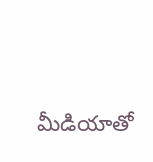మీడియాతో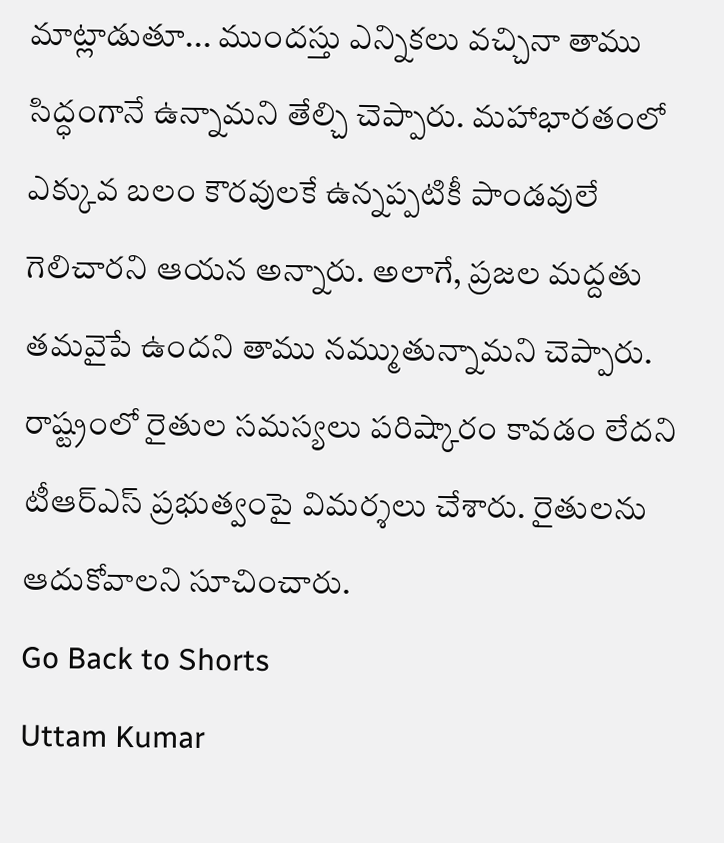మాట్లాడుతూ... ముందస్తు ఎన్నికలు వచ్చినా తాము సిద్ధంగానే ఉన్నామని తేల్చి చెప్పారు. మహాభారతంలో ఎక్కువ బ‌లం కౌర‌వులకే ఉన్న‌ప్ప‌టికీ పాండవులే గెలిచారని ఆయ‌న అన్నారు. అలాగే, ప్రజల మ‌ద్ద‌తు త‌మవైపే ఉందని తాము న‌మ్ముతున్నామ‌ని చెప్పారు. రాష్ట్రంలో రైతుల స‌మ‌స్య‌లు పరిష్కారం కావ‌డం లేద‌ని టీఆర్ఎస్ ప్ర‌భుత్వంపై విమ‌ర్శ‌లు చేశారు. రైతుల‌ను ఆదుకోవాల‌ని సూచించారు.
Go Back to Shorts
Uttam Kumar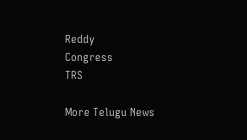Reddy
Congress
TRS

More Telugu News